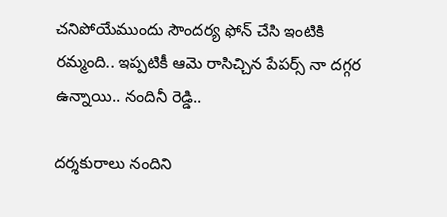చనిపోయేముందు సౌందర్య ఫోన్ చేసి ఇంటికి రమ్మంది.. ఇప్పటికీ ఆమె రాసిచ్చిన పేపర్స్ నా దగ్గర ఉన్నాయి.. నందినీ రెడ్డి..

దర్శకురాలు నందిని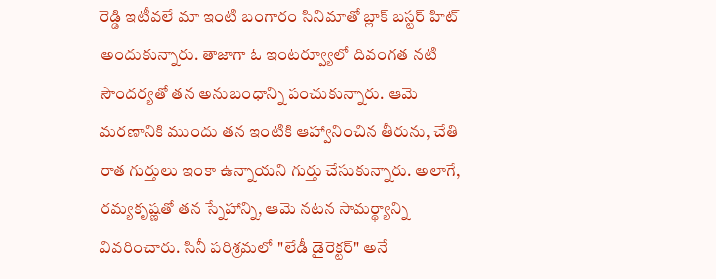రెడ్డి ఇటీవలే మా ఇంటి బంగారం సినిమాతో బ్లాక్ బస్టర్ హిట్ అందుకున్నారు. తాజాగా ఓ ఇంటర్వ్యూలో దివంగత నటి సౌందర్యతో తన అనుబంధాన్ని పంచుకున్నారు. ఆమె మరణానికి ముందు తన ఇంటికి ఆహ్వానించిన తీరును, చేతి రాత గుర్తులు ఇంకా ఉన్నాయని గుర్తు చేసుకున్నారు. అలాగే, రమ్యకృష్ణతో తన స్నేహాన్ని, ఆమె నటన సామర్థ్యాన్ని వివరించారు. సినీ పరిశ్రమలో "లేడీ డైరెక్టర్" అనే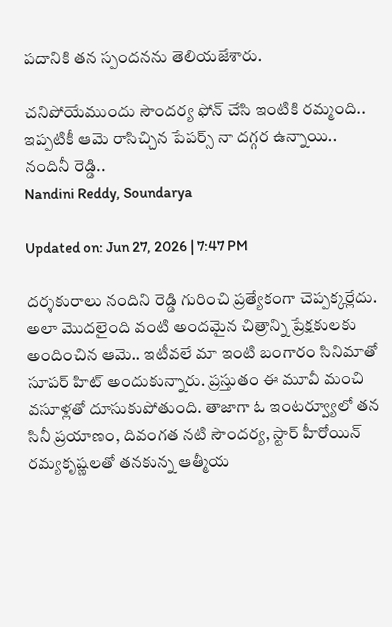పదానికి తన స్పందనను తెలియజేశారు.

చనిపోయేముందు సౌందర్య ఫోన్ చేసి ఇంటికి రమ్మంది.. ఇప్పటికీ ఆమె రాసిచ్చిన పేపర్స్ నా దగ్గర ఉన్నాయి.. నందినీ రెడ్డి..
Nandini Reddy, Soundarya

Updated on: Jun 27, 2026 | 7:47 PM

దర్శకురాలు నందిని రెడ్డి గురించి ప్రత్యేకంగా చెప్పక్కర్లేదు. అలా మొదలైంది వంటి అందమైన చిత్రాన్ని ప్రేక్షకులకు అందించిన ఆమె.. ఇటీవలే మా ఇంటి బంగారం సినిమాతో సూపర్ హిట్ అందుకున్నారు. ప్రస్తుతం ఈ మూవీ మంచి వసూళ్లతో దూసుకుపోతుంది. తాజాగా ఓ ఇంటర్వ్యూలో తన సినీ ప్రయాణం, దివంగత నటి సౌందర్య, స్టార్ హీరోయిన్ రమ్యకృష్ణలతో తనకున్న ఆత్మీయ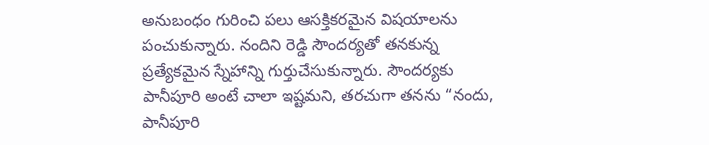అనుబంధం గురించి పలు ఆసక్తికరమైన విషయాలను పంచుకున్నారు. నందిని రెడ్డి సౌందర్యతో తనకున్న ప్రత్యేకమైన స్నేహాన్ని గుర్తుచేసుకున్నారు. సౌందర్యకు పానీపూరి అంటే చాలా ఇష్టమని, తరచుగా తనను “నందు, పానీపూరి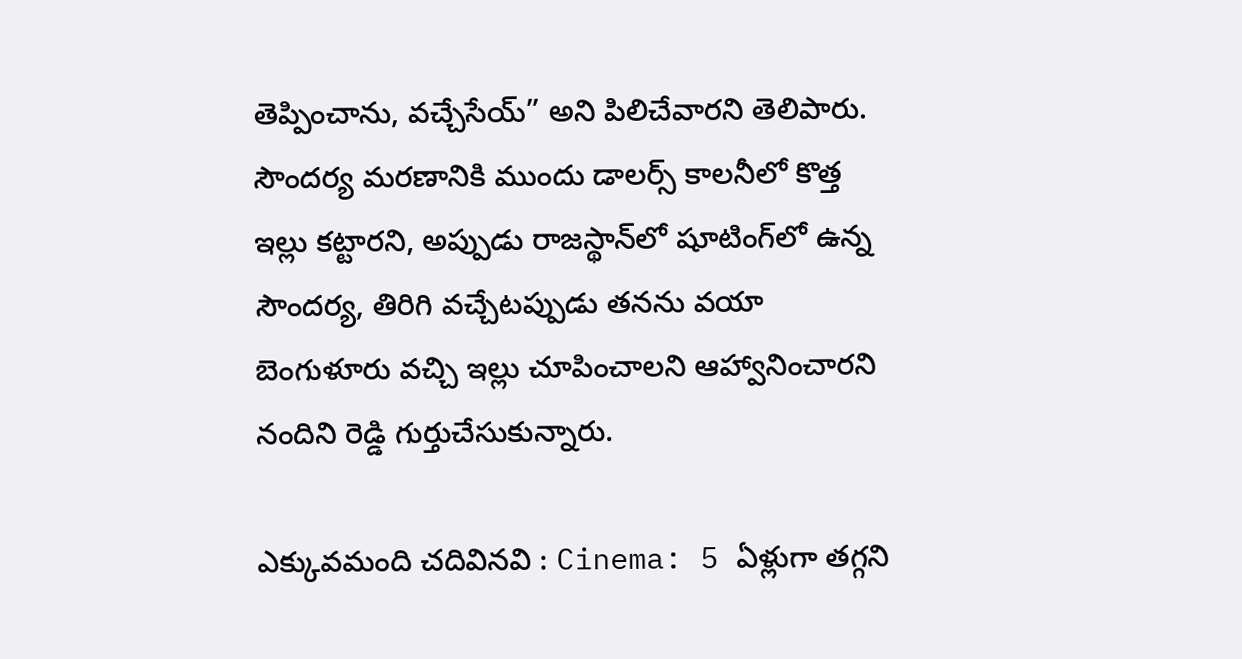తెప్పించాను, వచ్చేసేయ్” అని పిలిచేవారని తెలిపారు. సౌందర్య మరణానికి ముందు డాలర్స్ కాలనీలో కొత్త ఇల్లు కట్టారని, అప్పుడు రాజస్థాన్‌లో షూటింగ్‌లో ఉన్న సౌందర్య, తిరిగి వచ్చేటప్పుడు తనను వయా బెంగుళూరు వచ్చి ఇల్లు చూపించాలని ఆహ్వానించారని నందిని రెడ్డి గుర్తుచేసుకున్నారు.

ఎక్కువమంది చదివినవి : Cinema: 5 ఏళ్లుగా తగ్గని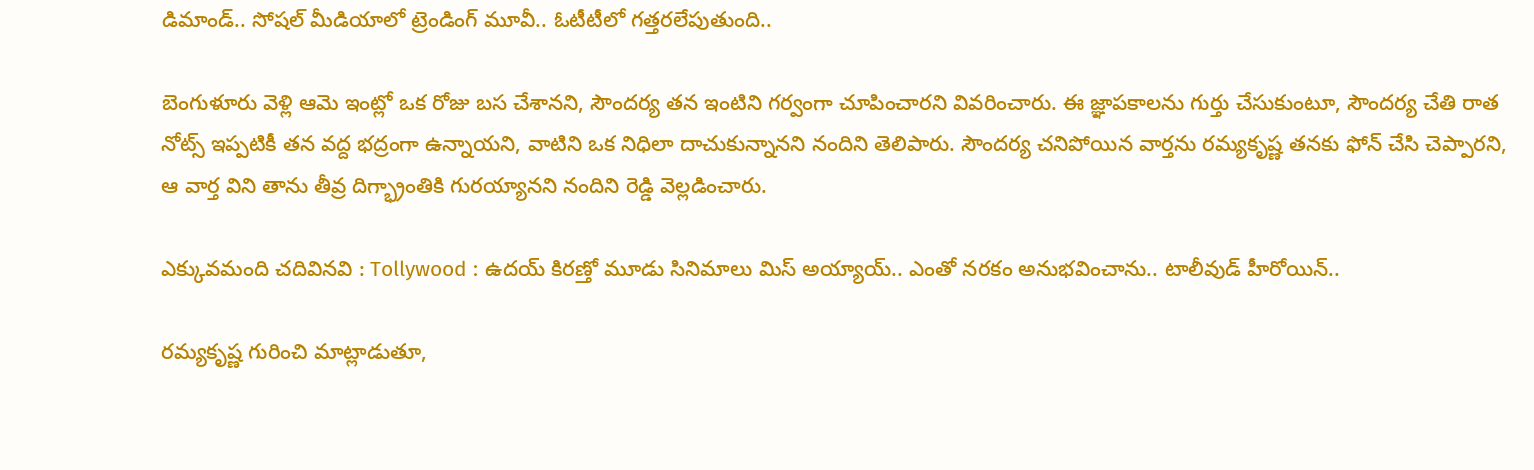డిమాండ్.. సోషల్ మీడియాలో ట్రెండింగ్ మూవీ.. ఓటీటీలో గత్తరలేపుతుంది..

బెంగుళూరు వెళ్లి ఆమె ఇంట్లో ఒక రోజు బస చేశానని, సౌందర్య తన ఇంటిని గర్వంగా చూపించారని వివరించారు. ఈ జ్ఞాపకాలను గుర్తు చేసుకుంటూ, సౌందర్య చేతి రాత నోట్స్ ఇప్పటికీ తన వద్ద భద్రంగా ఉన్నాయని, వాటిని ఒక నిధిలా దాచుకున్నానని నందిని తెలిపారు. సౌందర్య చనిపోయిన వార్తను రమ్యకృష్ణ తనకు ఫోన్ చేసి చెప్పారని, ఆ వార్త విని తాను తీవ్ర దిగ్భ్రాంతికి గురయ్యానని నందిని రెడ్డి వెల్లడించారు.

ఎక్కువమంది చదివినవి : Tollywood : ఉదయ్ కిరణ్తో మూడు సినిమాలు మిస్ అయ్యాయ్.. ఎంతో నరకం అనుభవించాను.. టాలీవుడ్ హీరోయిన్..

రమ్యకృష్ణ గురించి మాట్లాడుతూ,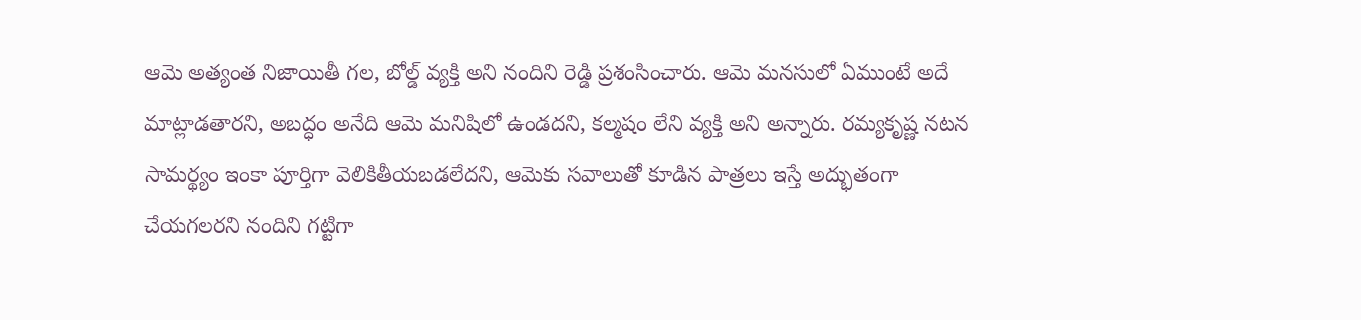ఆమె అత్యంత నిజాయితీ గల, బోల్డ్ వ్యక్తి అని నందిని రెడ్డి ప్రశంసించారు. ఆమె మనసులో ఏముంటే అదే మాట్లాడతారని, అబద్ధం అనేది ఆమె మనిషిలో ఉండదని, కల్మషం లేని వ్యక్తి అని అన్నారు. రమ్యకృష్ణ నటన సామర్థ్యం ఇంకా పూర్తిగా వెలికితీయబడలేదని, ఆమెకు సవాలుతో కూడిన పాత్రలు ఇస్తే అద్భుతంగా చేయగలరని నందిని గట్టిగా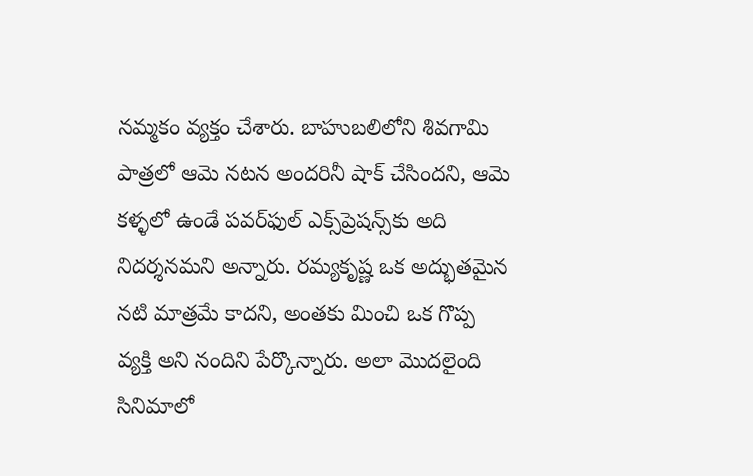నమ్మకం వ్యక్తం చేశారు. బాహుబలిలోని శివగామి పాత్రలో ఆమె నటన అందరినీ షాక్ చేసిందని, ఆమె కళ్ళలో ఉండే పవర్‌ఫుల్‌ ఎక్స్‌ప్రెషన్స్‌కు అది నిదర్శనమని అన్నారు. రమ్యకృష్ణ ఒక అద్భుతమైన నటి మాత్రమే కాదని, అంతకు మించి ఒక గొప్ప వ్యక్తి అని నందిని పేర్కొన్నారు. అలా మొదలైంది సినిమాలో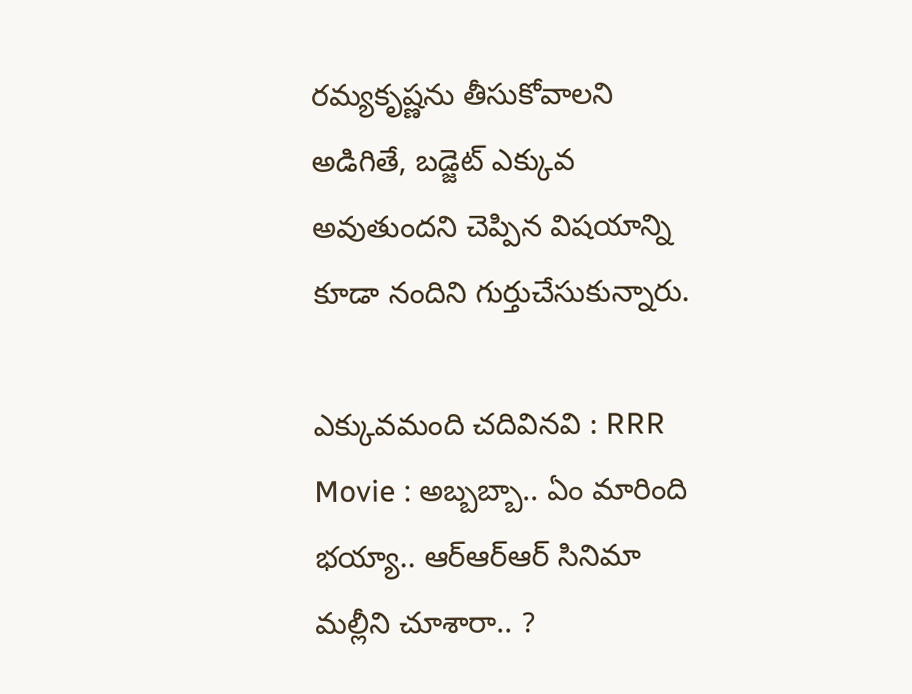రమ్యకృష్ణను తీసుకోవాలని అడిగితే, బడ్జెట్ ఎక్కువ అవుతుందని చెప్పిన విషయాన్ని కూడా నందిని గుర్తుచేసుకున్నారు.

ఎక్కువమంది చదివినవి : RRR Movie : అబ్బబ్బా.. ఏం మారింది భయ్యా.. ఆర్ఆర్ఆర్ సినిమా మల్లీని చూశారా.. ?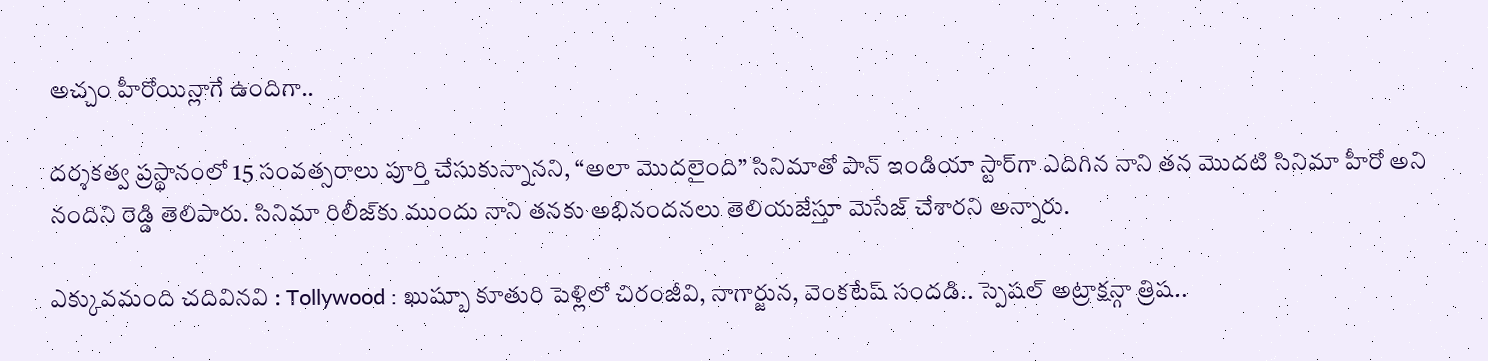అచ్చం హీరోయిన్లాగే ఉందిగా..

దర్శకత్వ ప్రస్థానంలో 15 సంవత్సరాలు పూర్తి చేసుకున్నానని, “అలా మొదలైంది” సినిమాతో పాన్ ఇండియా స్టార్‌గా ఎదిగిన నాని తన మొదటి సినిమా హీరో అని నందిని రెడ్డి తెలిపారు. సినిమా రిలీజ్‌కు ముందు నాని తనకు అభినందనలు తెలియజేస్తూ మెసేజ్ చేశారని అన్నారు.

ఎక్కువమంది చదివినవి : Tollywood : ఖుష్బూ కూతురి పెళ్లిలో చిరంజీవి, నాగార్జున, వెంకటేష్ సందడి.. స్పెషల్ అట్రాక్షన్గా త్రిష..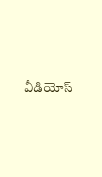వీడియోస్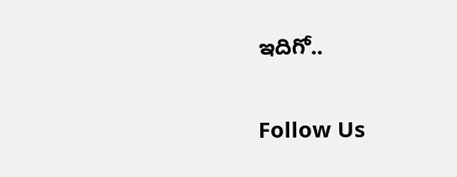ఇదిగో..

Follow Us